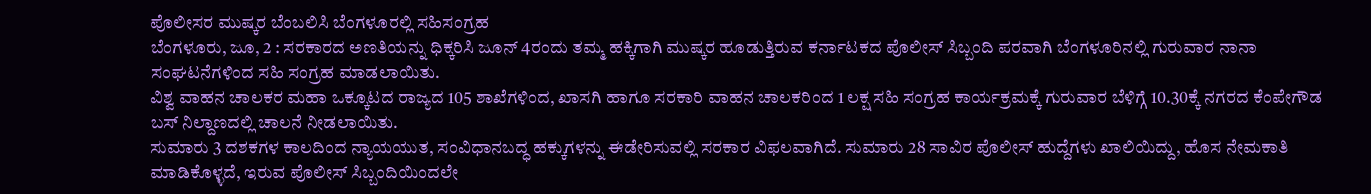ಪೊಲೀಸರ ಮುಷ್ಕರ ಬೆಂಬಲಿಸಿ ಬೆಂಗಳೂರಲ್ಲಿ ಸಹಿಸಂಗ್ರಹ
ಬೆಂಗಳೂರು, ಜೂ, 2 : ಸರಕಾರದ ಅಣತಿಯನ್ನು ಧಿಕ್ಕರಿಸಿ ಜೂನ್ 4ರಂದು ತಮ್ಮ ಹಕ್ಕಿಗಾಗಿ ಮುಷ್ಕರ ಹೂಡುತ್ತಿರುವ ಕರ್ನಾಟಕದ ಪೊಲೀಸ್ ಸಿಬ್ಬಂದಿ ಪರವಾಗಿ ಬೆಂಗಳೂರಿನಲ್ಲಿ ಗುರುವಾರ ನಾನಾ ಸಂಘಟನೆಗಳಿಂದ ಸಹಿ ಸಂಗ್ರಹ ಮಾಡಲಾಯಿತು.
ವಿಶ್ವ ವಾಹನ ಚಾಲಕರ ಮಹಾ ಒಕ್ಕೂಟದ ರಾಜ್ಯದ 105 ಶಾಖೆಗಳಿಂದ, ಖಾಸಗಿ ಹಾಗೂ ಸರಕಾರಿ ವಾಹನ ಚಾಲಕರಿಂದ 1 ಲಕ್ಷ ಸಹಿ ಸಂಗ್ರಹ ಕಾರ್ಯಕ್ರಮಕ್ಕೆ ಗುರುವಾರ ಬೆಳಿಗ್ಗೆ 10.30ಕ್ಕೆ ನಗರದ ಕೆಂಪೇಗೌಡ ಬಸ್ ನಿಲ್ದಾಣದಲ್ಲಿ ಚಾಲನೆ ನೀಡಲಾಯಿತು.
ಸುಮಾರು 3 ದಶಕಗಳ ಕಾಲದಿಂದ ನ್ಯಾಯಯುತ, ಸಂವಿಧಾನಬದ್ಧ ಹಕ್ಕುಗಳನ್ನು ಈಡೇರಿಸುವಲ್ಲಿ ಸರಕಾರ ವಿಫಲವಾಗಿದೆ. ಸುಮಾರು 28 ಸಾವಿರ ಪೊಲೀಸ್ ಹುದ್ದೆಗಳು ಖಾಲಿಯಿದ್ದು, ಹೊಸ ನೇಮಕಾತಿ ಮಾಡಿಕೊಳ್ಳದೆ, ಇರುವ ಪೊಲೀಸ್ ಸಿಬ್ಬಂದಿಯಿಂದಲೇ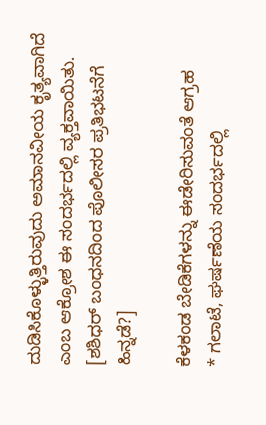ದುಡಿಸಿಕೊಳ್ಳುತ್ತಿರುವುದು ಅಮಾನವೀಯ ಕೃತ್ಯವಾಗಿದೆ ಎಂಬ ಆಕ್ರೋಶ ಈ ಸಂದರ್ಭದಲ್ಲಿ ವ್ಯಕ್ತವಾಯಿತು. [ಶಶಿಧರ್ ಬಂಧನದಿಂದ ಪೊಲೀಸರ ಪ್ರತಿಭಟನೆಗೆ ಹಿನ್ನಡೆ?]

ಕೆಳಕಂಡ ಬೇಡಿಕೆಗಳನ್ನು ಈಡೇರಿಸುವಂತೆ ಆಗ್ರಹ
* ಗಲಾಟೆ, ಘರ್ಷಣೆಯ ಸಂದರ್ಭದಲ್ಲಿ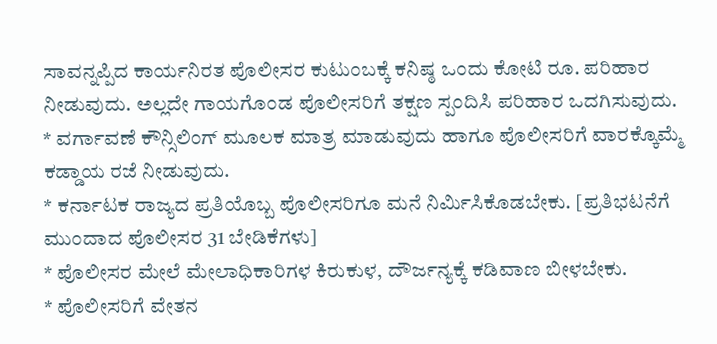ಸಾವನ್ನಪ್ಪಿದ ಕಾರ್ಯನಿರತ ಪೊಲೀಸರ ಕುಟುಂಬಕ್ಕೆ ಕನಿಷ್ಠ ಒಂದು ಕೋಟಿ ರೂ. ಪರಿಹಾರ ನೀಡುವುದು. ಅಲ್ಲದೇ ಗಾಯಗೊಂಡ ಪೊಲೀಸರಿಗೆ ತಕ್ಷಣ ಸ್ಪಂದಿಸಿ ಪರಿಹಾರ ಒದಗಿಸುವುದು.
* ವರ್ಗಾವಣೆ ಕೌನ್ಸಿಲಿಂಗ್ ಮೂಲಕ ಮಾತ್ರ ಮಾಡುವುದು ಹಾಗೂ ಪೊಲೀಸರಿಗೆ ವಾರಕ್ಕೊಮ್ಮೆ ಕಡ್ಡಾಯ ರಜೆ ನೀಡುವುದು.
* ಕರ್ನಾಟಕ ರಾಜ್ಯದ ಪ್ರತಿಯೊಬ್ಬ ಪೊಲೀಸರಿಗೂ ಮನೆ ನಿರ್ಮಿಸಿಕೊಡಬೇಕು. [ಪ್ರತಿಭಟನೆಗೆ ಮುಂದಾದ ಪೊಲೀಸರ 31 ಬೇಡಿಕೆಗಳು]
* ಪೊಲೀಸರ ಮೇಲೆ ಮೇಲಾಧಿಕಾರಿಗಳ ಕಿರುಕುಳ, ದೌರ್ಜನ್ಯಕ್ಕೆ ಕಡಿವಾಣ ಬೀಳಬೇಕು.
* ಪೊಲೀಸರಿಗೆ ವೇತನ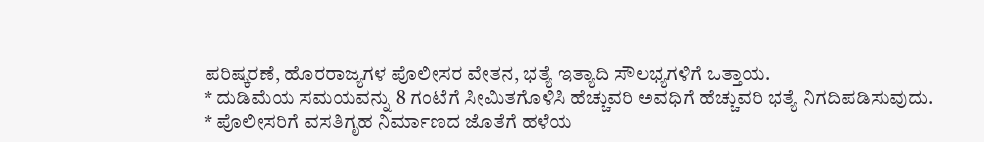ಪರಿಷ್ಕರಣೆ, ಹೊರರಾಜ್ಯಗಳ ಪೊಲೀಸರ ವೇತನ, ಭತ್ಯೆ ಇತ್ಯಾದಿ ಸೌಲಭ್ಯಗಳಿಗೆ ಒತ್ತಾಯ.
* ದುಡಿಮೆಯ ಸಮಯವನ್ನು 8 ಗಂಟೆಗೆ ಸೀಮಿತಗೊಳಿಸಿ ಹೆಚ್ಚುವರಿ ಅವಧಿಗೆ ಹೆಚ್ಚುವರಿ ಭತ್ಯೆ ನಿಗದಿಪಡಿಸುವುದು.
* ಪೊಲೀಸರಿಗೆ ವಸತಿಗೃಹ ನಿರ್ಮಾಣದ ಜೊತೆಗೆ ಹಳೆಯ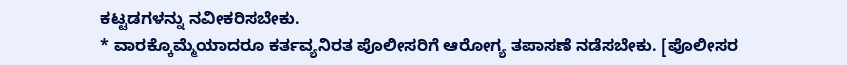ಕಟ್ಟಡಗಳನ್ನು ನವೀಕರಿಸಬೇಕು.
* ವಾರಕ್ಕೊಮ್ಮೆಯಾದರೂ ಕರ್ತವ್ಯನಿರತ ಪೊಲೀಸರಿಗೆ ಆರೋಗ್ಯ ತಪಾಸಣೆ ನಡೆಸಬೇಕು. [ಪೊಲೀಸರ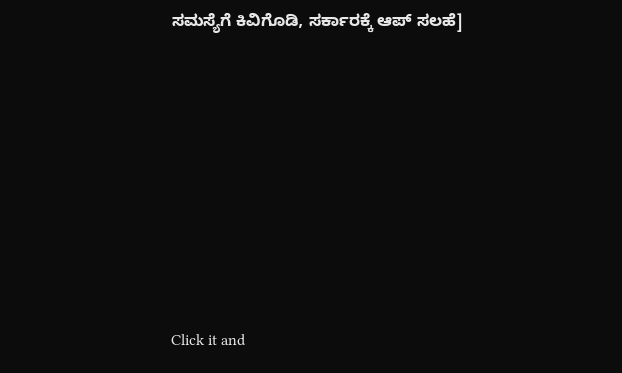ಸಮಸ್ಯೆಗೆ ಕಿವಿಗೊಡಿ, ಸರ್ಕಾರಕ್ಕೆ ಆಪ್ ಸಲಹೆ]












Click it and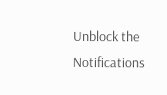Unblock the Notifications